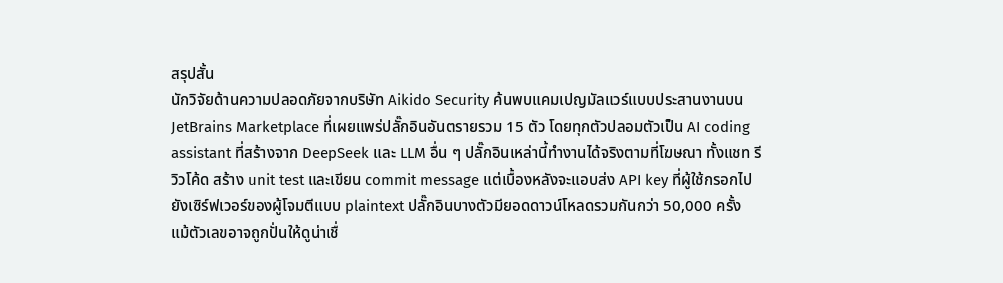สรุปสั้น
นักวิจัยด้านความปลอดภัยจากบริษัท Aikido Security ค้นพบแคมเปญมัลแวร์แบบประสานงานบน JetBrains Marketplace ที่เผยแพร่ปลั๊กอินอันตรายรวม 15 ตัว โดยทุกตัวปลอมตัวเป็น AI coding assistant ที่สร้างจาก DeepSeek และ LLM อื่น ๆ ปลั๊กอินเหล่านี้ทำงานได้จริงตามที่โฆษณา ทั้งแชท รีวิวโค้ด สร้าง unit test และเขียน commit message แต่เบื้องหลังจะแอบส่ง API key ที่ผู้ใช้กรอกไปยังเซิร์ฟเวอร์ของผู้โจมตีแบบ plaintext ปลั๊กอินบางตัวมียอดดาวน์โหลดรวมกันกว่า 50,000 ครั้ง แม้ตัวเลขอาจถูกปั่นให้ดูน่าเชื่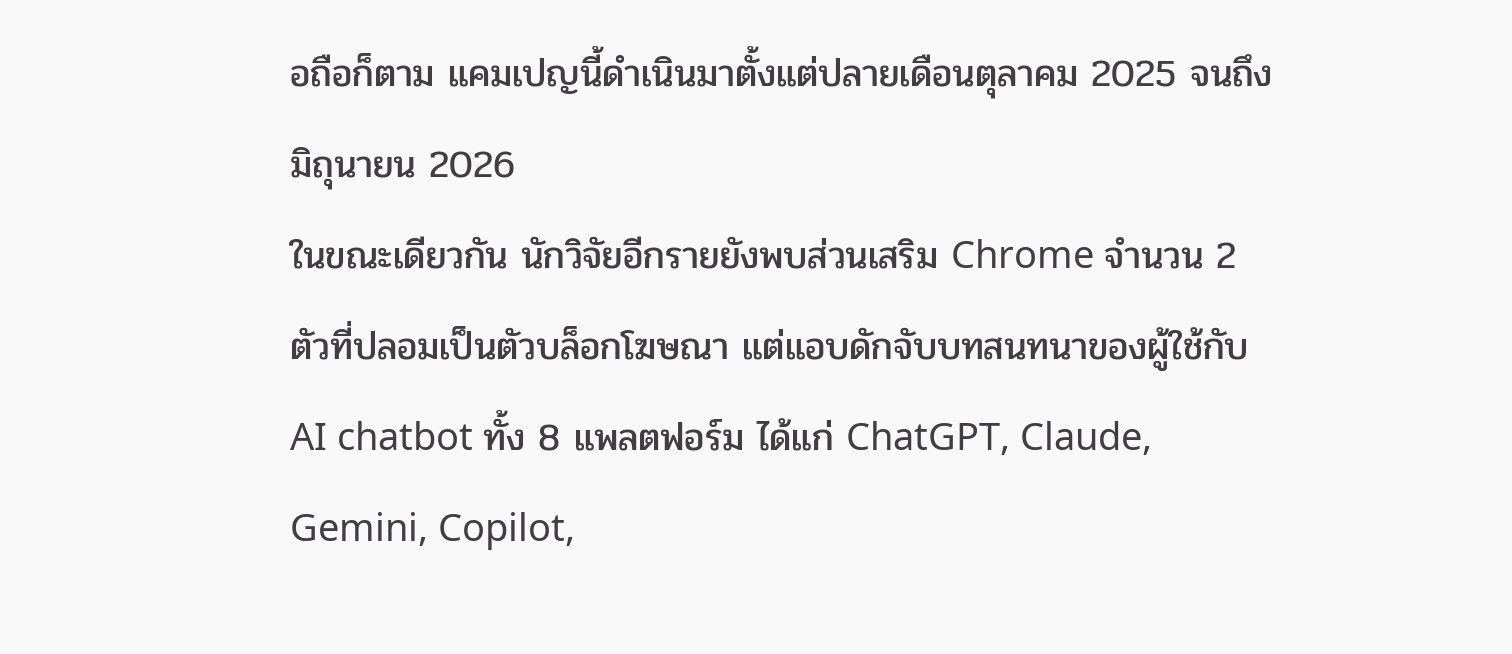อถือก็ตาม แคมเปญนี้ดำเนินมาตั้งแต่ปลายเดือนตุลาคม 2025 จนถึงมิถุนายน 2026
ในขณะเดียวกัน นักวิจัยอีกรายยังพบส่วนเสริม Chrome จำนวน 2 ตัวที่ปลอมเป็นตัวบล็อกโฆษณา แต่แอบดักจับบทสนทนาของผู้ใช้กับ AI chatbot ทั้ง 8 แพลตฟอร์ม ได้แก่ ChatGPT, Claude, Gemini, Copilot,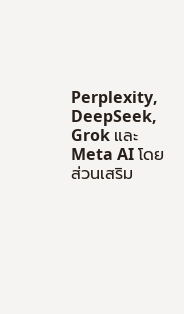Perplexity, DeepSeek, Grok และ Meta AI โดยส่วนเสริม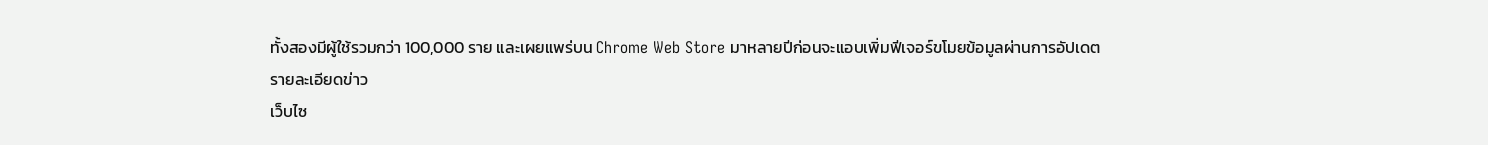ทั้งสองมีผู้ใช้รวมกว่า 100,000 ราย และเผยแพร่บน Chrome Web Store มาหลายปีก่อนจะแอบเพิ่มฟีเจอร์ขโมยข้อมูลผ่านการอัปเดต
รายละเอียดข่าว
เว็บไซ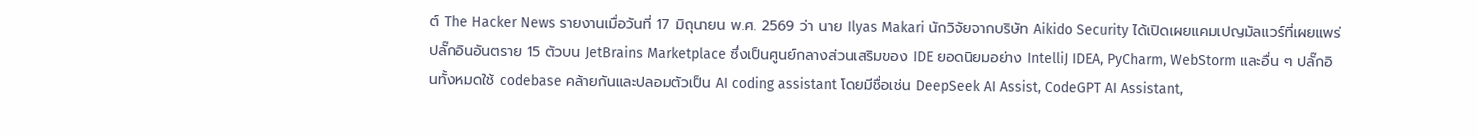ต์ The Hacker News รายงานเมื่อวันที่ 17 มิถุนายน พ.ศ. 2569 ว่า นาย Ilyas Makari นักวิจัยจากบริษัท Aikido Security ได้เปิดเผยแคมเปญมัลแวร์ที่เผยแพร่ปลั๊กอินอันตราย 15 ตัวบน JetBrains Marketplace ซึ่งเป็นศูนย์กลางส่วนเสริมของ IDE ยอดนิยมอย่าง IntelliJ IDEA, PyCharm, WebStorm และอื่น ๆ ปลั๊กอินทั้งหมดใช้ codebase คล้ายกันและปลอมตัวเป็น AI coding assistant โดยมีชื่อเช่น DeepSeek AI Assist, CodeGPT AI Assistant,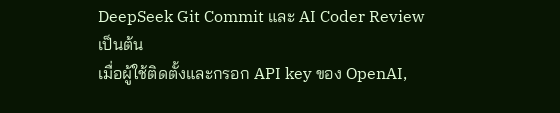DeepSeek Git Commit และ AI Coder Review เป็นต้น
เมื่อผู้ใช้ติดตั้งและกรอก API key ของ OpenAI,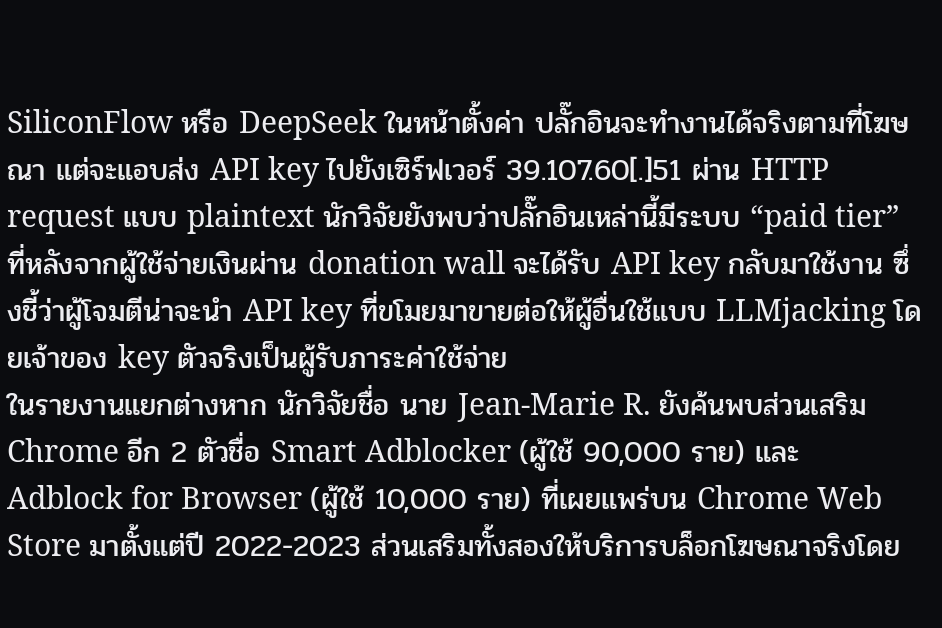SiliconFlow หรือ DeepSeek ในหน้าตั้งค่า ปลั๊กอินจะทำงานได้จริงตามที่โฆษณา แต่จะแอบส่ง API key ไปยังเซิร์ฟเวอร์ 39.107.60[.]51 ผ่าน HTTP request แบบ plaintext นักวิจัยยังพบว่าปลั๊กอินเหล่านี้มีระบบ “paid tier” ที่หลังจากผู้ใช้จ่ายเงินผ่าน donation wall จะได้รับ API key กลับมาใช้งาน ซึ่งชี้ว่าผู้โจมตีน่าจะนำ API key ที่ขโมยมาขายต่อให้ผู้อื่นใช้แบบ LLMjacking โดยเจ้าของ key ตัวจริงเป็นผู้รับภาระค่าใช้จ่าย
ในรายงานแยกต่างหาก นักวิจัยชื่อ นาย Jean-Marie R. ยังค้นพบส่วนเสริม Chrome อีก 2 ตัวชื่อ Smart Adblocker (ผู้ใช้ 90,000 ราย) และ Adblock for Browser (ผู้ใช้ 10,000 ราย) ที่เผยแพร่บน Chrome Web Store มาตั้งแต่ปี 2022-2023 ส่วนเสริมทั้งสองให้บริการบล็อกโฆษณาจริงโดย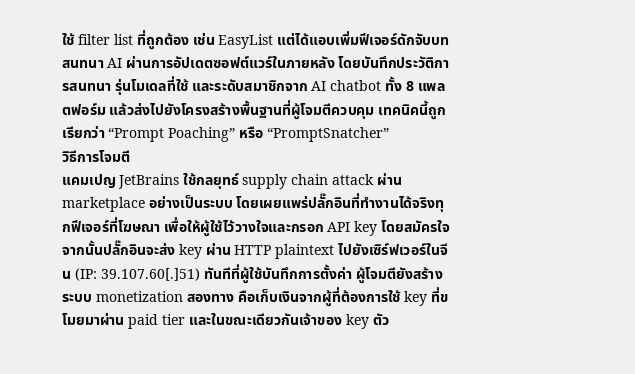ใช้ filter list ที่ถูกต้อง เช่น EasyList แต่ได้แอบเพิ่มฟีเจอร์ดักจับบทสนทนา AI ผ่านการอัปเดตซอฟต์แวร์ในภายหลัง โดยบันทึกประวัติการสนทนา รุ่นโมเดลที่ใช้ และระดับสมาชิกจาก AI chatbot ทั้ง 8 แพลตฟอร์ม แล้วส่งไปยังโครงสร้างพื้นฐานที่ผู้โจมตีควบคุม เทคนิคนี้ถูกเรียกว่า “Prompt Poaching” หรือ “PromptSnatcher”
วิธีการโจมตี
แคมเปญ JetBrains ใช้กลยุทธ์ supply chain attack ผ่าน marketplace อย่างเป็นระบบ โดยเผยแพร่ปลั๊กอินที่ทำงานได้จริงทุกฟีเจอร์ที่โฆษณา เพื่อให้ผู้ใช้ไว้วางใจและกรอก API key โดยสมัครใจ จากนั้นปลั๊กอินจะส่ง key ผ่าน HTTP plaintext ไปยังเซิร์ฟเวอร์ในจีน (IP: 39.107.60[.]51) ทันทีที่ผู้ใช้บันทึกการตั้งค่า ผู้โจมตียังสร้างระบบ monetization สองทาง คือเก็บเงินจากผู้ที่ต้องการใช้ key ที่ขโมยมาผ่าน paid tier และในขณะเดียวกันเจ้าของ key ตัว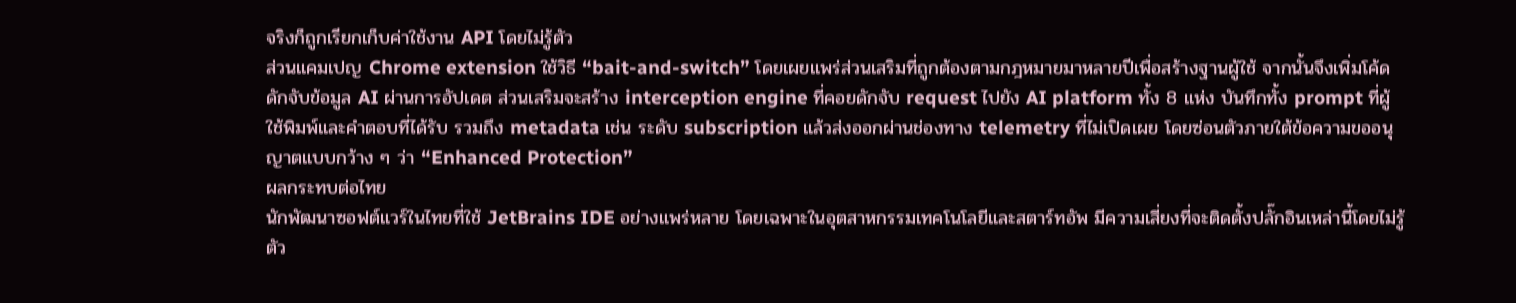จริงก็ถูกเรียกเก็บค่าใช้งาน API โดยไม่รู้ตัว
ส่วนแคมเปญ Chrome extension ใช้วิธี “bait-and-switch” โดยเผยแพร่ส่วนเสริมที่ถูกต้องตามกฎหมายมาหลายปีเพื่อสร้างฐานผู้ใช้ จากนั้นจึงเพิ่มโค้ดดักจับข้อมูล AI ผ่านการอัปเดต ส่วนเสริมจะสร้าง interception engine ที่คอยดักจับ request ไปยัง AI platform ทั้ง 8 แห่ง บันทึกทั้ง prompt ที่ผู้ใช้พิมพ์และคำตอบที่ได้รับ รวมถึง metadata เช่น ระดับ subscription แล้วส่งออกผ่านช่องทาง telemetry ที่ไม่เปิดเผย โดยซ่อนตัวภายใต้ข้อความขออนุญาตแบบกว้าง ๆ ว่า “Enhanced Protection”
ผลกระทบต่อไทย
นักพัฒนาซอฟต์แวร์ในไทยที่ใช้ JetBrains IDE อย่างแพร่หลาย โดยเฉพาะในอุตสาหกรรมเทคโนโลยีและสตาร์ทอัพ มีความเสี่ยงที่จะติดตั้งปลั๊กอินเหล่านี้โดยไม่รู้ตัว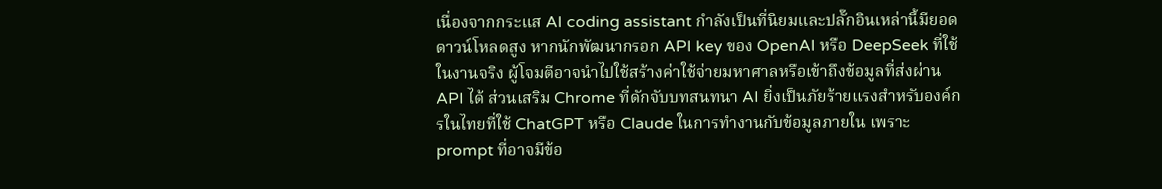เนื่องจากกระแส AI coding assistant กำลังเป็นที่นิยมและปลั๊กอินเหล่านี้มียอดดาวน์โหลดสูง หากนักพัฒนากรอก API key ของ OpenAI หรือ DeepSeek ที่ใช้ในงานจริง ผู้โจมตีอาจนำไปใช้สร้างค่าใช้จ่ายมหาศาลหรือเข้าถึงข้อมูลที่ส่งผ่าน API ได้ ส่วนเสริม Chrome ที่ดักจับบทสนทนา AI ยิ่งเป็นภัยร้ายแรงสำหรับองค์กรในไทยที่ใช้ ChatGPT หรือ Claude ในการทำงานกับข้อมูลภายใน เพราะ prompt ที่อาจมีข้อ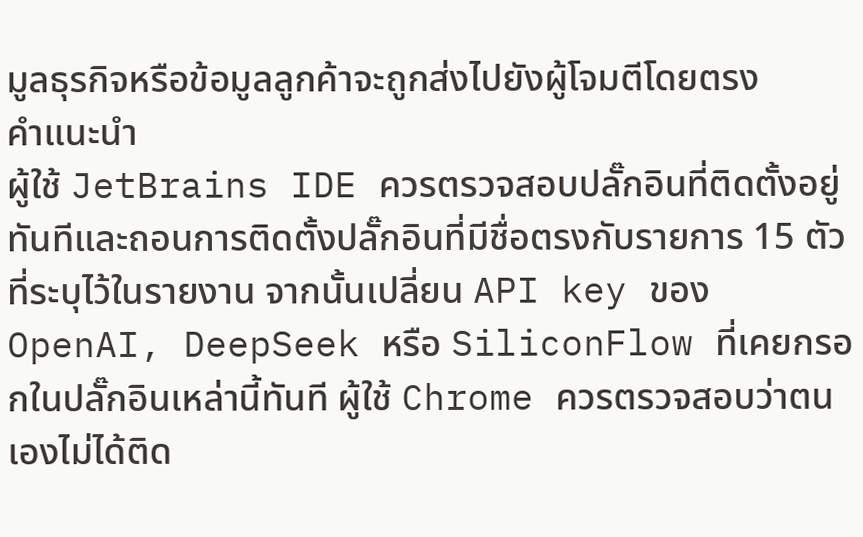มูลธุรกิจหรือข้อมูลลูกค้าจะถูกส่งไปยังผู้โจมตีโดยตรง
คำแนะนำ
ผู้ใช้ JetBrains IDE ควรตรวจสอบปลั๊กอินที่ติดตั้งอยู่ทันทีและถอนการติดตั้งปลั๊กอินที่มีชื่อตรงกับรายการ 15 ตัวที่ระบุไว้ในรายงาน จากนั้นเปลี่ยน API key ของ OpenAI, DeepSeek หรือ SiliconFlow ที่เคยกรอกในปลั๊กอินเหล่านี้ทันที ผู้ใช้ Chrome ควรตรวจสอบว่าตนเองไม่ได้ติด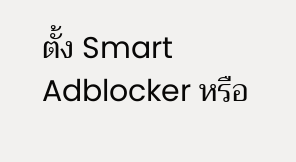ตั้ง Smart Adblocker หรือ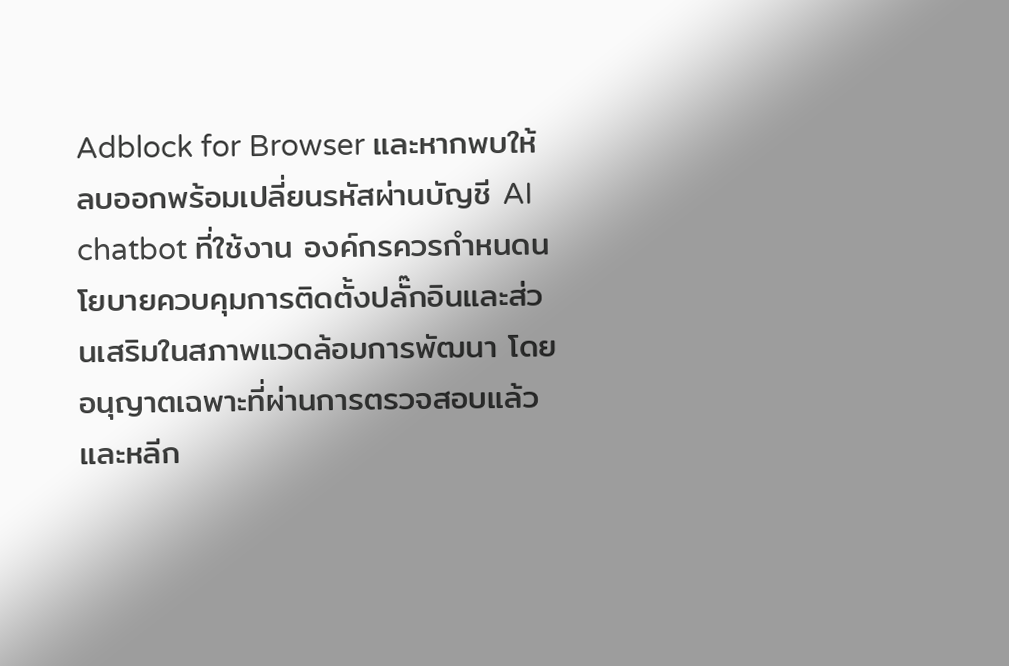Adblock for Browser และหากพบให้ลบออกพร้อมเปลี่ยนรหัสผ่านบัญชี AI chatbot ที่ใช้งาน องค์กรควรกำหนดนโยบายควบคุมการติดตั้งปลั๊กอินและส่วนเสริมในสภาพแวดล้อมการพัฒนา โดยอนุญาตเฉพาะที่ผ่านการตรวจสอบแล้ว และหลีก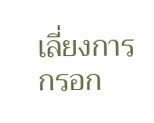เลี่ยงการกรอก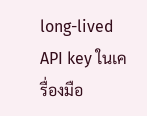long-lived API key ในเครื่องมือ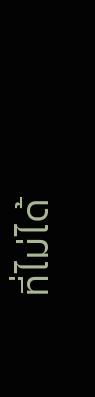ที่ไม่ได้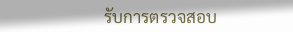รับการตรวจสอบ